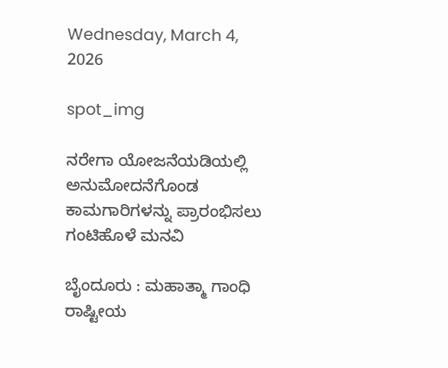Wednesday, March 4, 2026

spot_img

ನರೇಗಾ ಯೋಜನೆಯಡಿಯಲ್ಲಿ ಅನುಮೋದನೆಗೊಂಡ ಕಾಮಗಾರಿಗಳನ್ನು ಪ್ರಾರಂಭಿಸಲು ಗಂಟಿಹೊಳೆ ಮನವಿ

ಬೈಂದೂರು : ಮಹಾತ್ಮಾ ಗಾಂಧಿ ರಾಷ್ಟೀಯ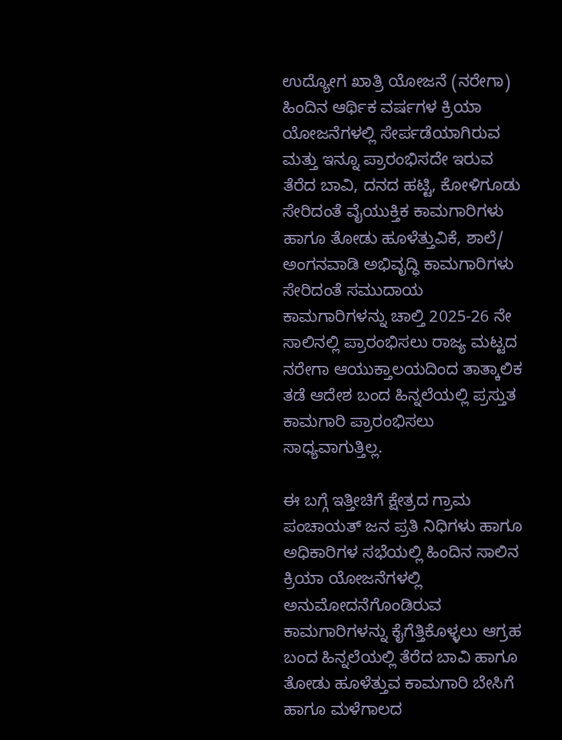ಉದ್ಯೋಗ ಖಾತ್ರಿ ಯೋಜನೆ (ನರೇಗಾ) ಹಿಂದಿನ ಆರ್ಥಿಕ ವರ್ಷಗಳ ಕ್ರಿಯಾ ಯೋಜನೆಗಳಲ್ಲಿ ಸೇರ್ಪಡೆಯಾಗಿರುವ ಮತ್ತು ಇನ್ನೂ ಪ್ರಾರಂಭಿಸದೇ ಇರುವ ತೆರೆದ ಬಾವಿ, ದನದ ಹಟ್ಟಿ, ಕೋಳಿಗೂಡು ಸೇರಿದಂತೆ ವೈಯುಕ್ತಿಕ ಕಾಮಗಾರಿಗಳು ಹಾಗೂ ತೋಡು ಹೂಳೆತ್ತುವಿಕೆ, ಶಾಲೆ/ ಅಂಗನವಾಡಿ ಅಭಿವೃದ್ಧಿ ಕಾಮಗಾರಿಗಳು ಸೇರಿದಂತೆ ಸಮುದಾಯ ಕಾಮಗಾರಿಗಳನ್ನು ಚಾಲ್ತಿ 2025-26 ನೇ ಸಾಲಿನಲ್ಲಿ ಪ್ರಾರಂಭಿಸಲು ರಾಜ್ಯ ಮಟ್ಟದ ನರೇಗಾ ಆಯುಕ್ತಾಲಯದಿಂದ ತಾತ್ಕಾಲಿಕ ತಡೆ ಆದೇಶ ಬಂದ ಹಿನ್ನಲೆಯಲ್ಲಿ ಪ್ರಸ್ತುತ ಕಾಮಗಾರಿ ಪ್ರಾರಂಭಿಸಲು ಸಾಧ್ಯವಾಗುತ್ತಿಲ್ಲ.

ಈ ಬಗ್ಗೆ ಇತ್ತೀಚಿಗೆ ಕ್ಷೇತ್ರದ ಗ್ರಾಮ ಪಂಚಾಯತ್ ಜನ ಪ್ರತಿ ನಿಧಿಗಳು ಹಾಗೂ ಅಧಿಕಾರಿಗಳ ಸಭೆಯಲ್ಲಿ ಹಿಂದಿನ ಸಾಲಿನ ಕ್ರಿಯಾ ಯೋಜನೆಗಳಲ್ಲಿ ಅನುಮೋದನೆಗೊಂಡಿರುವ ಕಾಮಗಾರಿಗಳನ್ನು ಕೈಗೆತ್ತಿಕೊಳ್ಳಲು ಆಗ್ರಹ ಬಂದ ಹಿನ್ನಲೆಯಲ್ಲಿ ತೆರೆದ ಬಾವಿ ಹಾಗೂ ತೋಡು ಹೂಳೆತ್ತುವ ಕಾಮಗಾರಿ ಬೇಸಿಗೆ ಹಾಗೂ ಮಳೆಗಾಲದ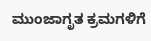ಮುಂಜಾಗೃತ ಕ್ರಮಗಳಿಗೆ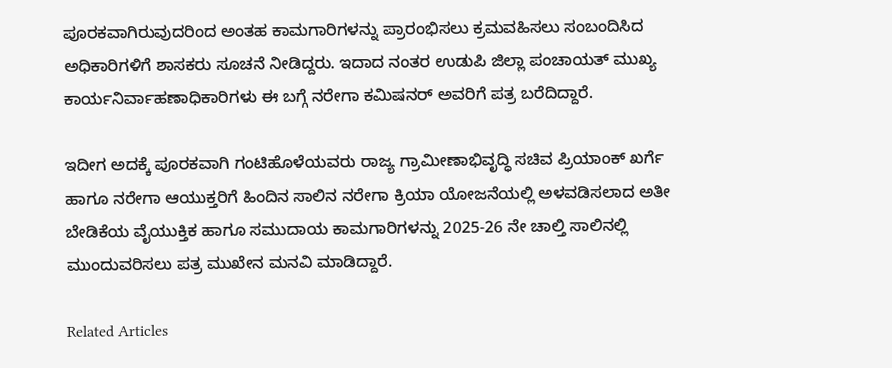ಪೂರಕವಾಗಿರುವುದರಿಂದ ಅಂತಹ ಕಾಮಗಾರಿಗಳನ್ನು ಪ್ರಾರಂಭಿಸಲು ಕ್ರಮವಹಿಸಲು ಸಂಬಂದಿಸಿದ ಅಧಿಕಾರಿಗಳಿಗೆ ಶಾಸಕರು ಸೂಚನೆ ನೀಡಿದ್ದರು. ಇದಾದ ನಂತರ ಉಡುಪಿ ಜಿಲ್ಲಾ ಪಂಚಾಯತ್ ಮುಖ್ಯ ಕಾರ್ಯನಿರ್ವಾಹಣಾಧಿಕಾರಿಗಳು ಈ ಬಗ್ಗೆ ನರೇಗಾ ಕಮಿಷನರ್ ಅವರಿಗೆ ಪತ್ರ ಬರೆದಿದ್ದಾರೆ.

ಇದೀಗ ಅದಕ್ಕೆ ಪೂರಕವಾಗಿ ಗಂಟಿಹೊಳೆಯವರು ರಾಜ್ಯ ಗ್ರಾಮೀಣಾಭಿವೃದ್ಧಿ ಸಚಿವ ಪ್ರಿಯಾಂಕ್ ಖರ್ಗೆ ಹಾಗೂ ನರೇಗಾ ಆಯುಕ್ತರಿಗೆ ಹಿಂದಿನ ಸಾಲಿನ ನರೇಗಾ ಕ್ರಿಯಾ ಯೋಜನೆಯಲ್ಲಿ ಅಳವಡಿಸಲಾದ ಅತೀ ಬೇಡಿಕೆಯ ವೈಯುಕ್ತಿಕ ಹಾಗೂ ಸಮುದಾಯ ಕಾಮಗಾರಿಗಳನ್ನು 2025-26 ನೇ ಚಾಲ್ತಿ ಸಾಲಿನಲ್ಲಿ ಮುಂದುವರಿಸಲು ಪತ್ರ ಮುಖೇನ ಮನವಿ ಮಾಡಿದ್ದಾರೆ.

Related Articles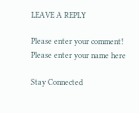LEAVE A REPLY

Please enter your comment!
Please enter your name here

Stay Connected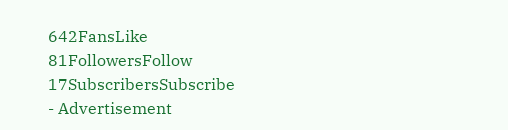642FansLike
81FollowersFollow
17SubscribersSubscribe
- Advertisement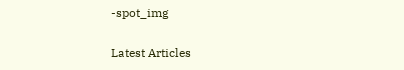-spot_img

Latest Articles